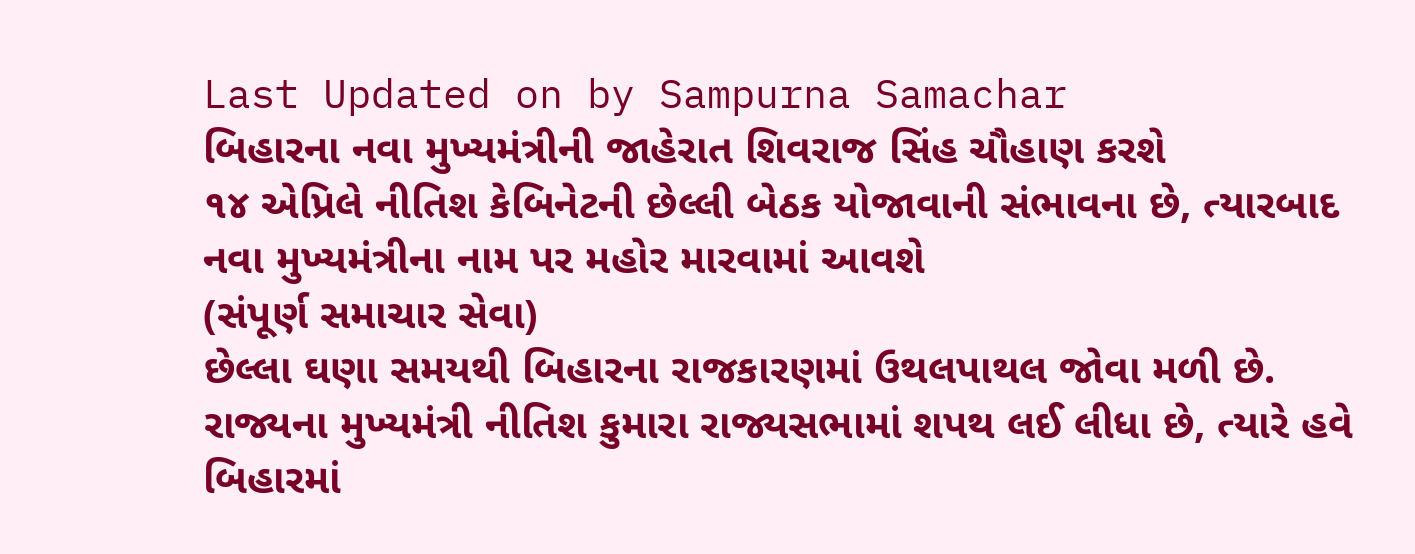Last Updated on by Sampurna Samachar
બિહારના નવા મુખ્યમંત્રીની જાહેરાત શિવરાજ સિંહ ચૌહાણ કરશે
૧૪ એપ્રિલે નીતિશ કેબિનેટની છેલ્લી બેઠક યોજાવાની સંભાવના છે, ત્યારબાદ નવા મુખ્યમંત્રીના નામ પર મહોર મારવામાં આવશે
(સંપૂર્ણ સમાચાર સેવા)
છેલ્લા ઘણા સમયથી બિહારના રાજકારણમાં ઉથલપાથલ જોવા મળી છે. રાજ્યના મુખ્યમંત્રી નીતિશ કુમારા રાજ્યસભામાં શપથ લઈ લીધા છે, ત્યારે હવે બિહારમાં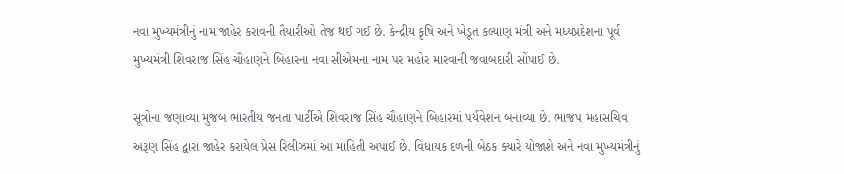નવા મુખ્યમંત્રીનું નામ જાહેર કરાવની તૈયારીઓ તેજ થઈ ગઈ છે. કેન્દ્રીય કૃષિ અને ખેડૂત કલ્યાણ મંત્રી અને મધ્યપ્રદેશના પૂર્વ મુખ્યમંત્રી શિવરાજ સિંહ ચૌહાણને બિહારના નવા સીએમના નામ પર મહોર મારવાની જવાબદારી સોંપાઈ છે.

સૂત્રોના જણાવ્યા મુજબ ભારતીય જનતા પાર્ટીએ શિવરાજ સિંહ ચૌહાણને બિહારમાં પર્યવેશન બનાવ્યા છે. ભાજપ મહાસચિવ અરૂણ સિંહ દ્વારા જાહેર કરાયેલ પ્રેસ રિલીઝમાં આ માહિતી અપાઈ છે. વિધાયક દળની બેઠક ક્યારે યોજાશે અને નવા મુખ્યમંત્રીનું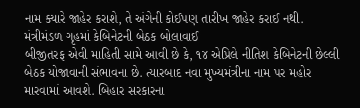નામ ક્યારે જાહેર કરાશે, તે અંગેની કોઈપણ તારીખ જાહેર કરાઈ નથી.
મંત્રીમંડળ ગૃહમાં કેબિનેટની બેઠક બોલાવાઈ
બીજીતરફ એવી માહિતી સામે આવી છે કે, ૧૪ એપ્રિલે નીતિશ કેબિનેટની છેલ્લી બેઠક યોજાવાની સંભાવના છે. ત્યારબાદ નવા મુખ્યમંત્રીના નામ પર મહોર મારવામાં આવશે. બિહાર સરકારના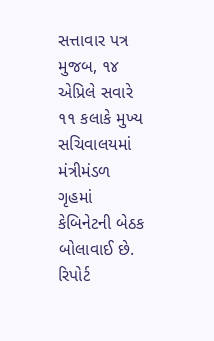સત્તાવાર પત્ર મુજબ, ૧૪ એપ્રિલે સવારે ૧૧ કલાકે મુખ્ય સચિવાલયમાં મંત્રીમંડળ ગૃહમાં કેબિનેટની બેઠક બોલાવાઈ છે.
રિપોર્ટ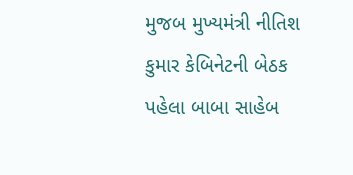મુજબ મુખ્યમંત્રી નીતિશ કુમાર કેબિનેટની બેઠક પહેલા બાબા સાહેબ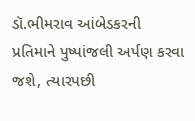ડૉ.ભીમરાવ આંબેડકરની પ્રતિમાને પુષ્પાંજલી અર્પણ કરવા જશે, ત્યારપછી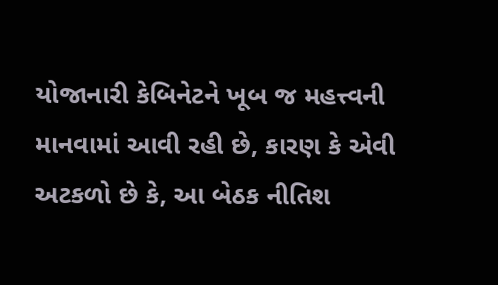યોજાનારી કેબિનેટને ખૂબ જ મહત્ત્વની માનવામાં આવી રહી છે, કારણ કે એવી અટકળો છે કે, આ બેઠક નીતિશ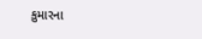કુમારના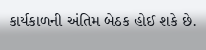કાર્યકાળની અંતિમ બેઠક હોઈ શકે છે.